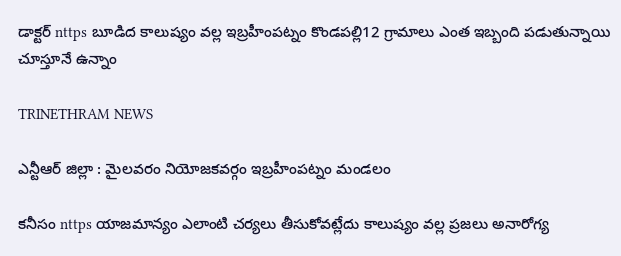డాక్టర్ nttps బూడిద కాలుష్యం వల్ల ఇబ్రహీంపట్నం కొండపల్లి12 గ్రామాలు ఎంత ఇబ్బంది పడుతున్నాయి చూస్తూనే ఉన్నాం

TRINETHRAM NEWS

ఎన్టీఆర్ జిల్లా : మైలవరం నియోజకవర్గం ఇబ్రహీంపట్నం మండలం

కనీసం nttps యాజమాన్యం ఎలాంటి చర్యలు తీసుకోవట్లేదు కాలుష్యం వల్ల ప్రజలు అనారోగ్య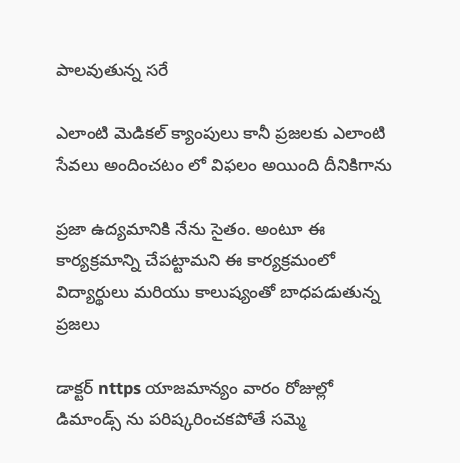పాలవుతున్న సరే

ఎలాంటి మెడికల్ క్యాంపులు కానీ ప్రజలకు ఎలాంటి సేవలు అందించటం లో విఫలం అయింది దీనికిగాను

ప్రజా ఉద్యమానికి నేను సైతం. అంటూ ఈ కార్యక్రమాన్ని చేపట్టామని ఈ కార్యక్రమంలో విద్యార్థులు మరియు కాలుష్యంతో బాధపడుతున్న ప్రజలు

డాక్టర్ nttps యాజమాన్యం వారం రోజుల్లో
డిమాండ్స్ ను పరిష్కరించకపోతే సమ్మె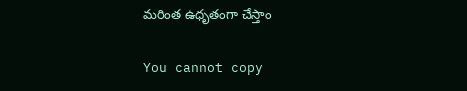మరింత ఉధృతంగా చేస్తాం

You cannot copy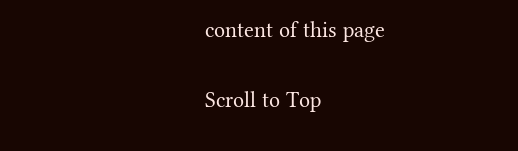content of this page

Scroll to Top